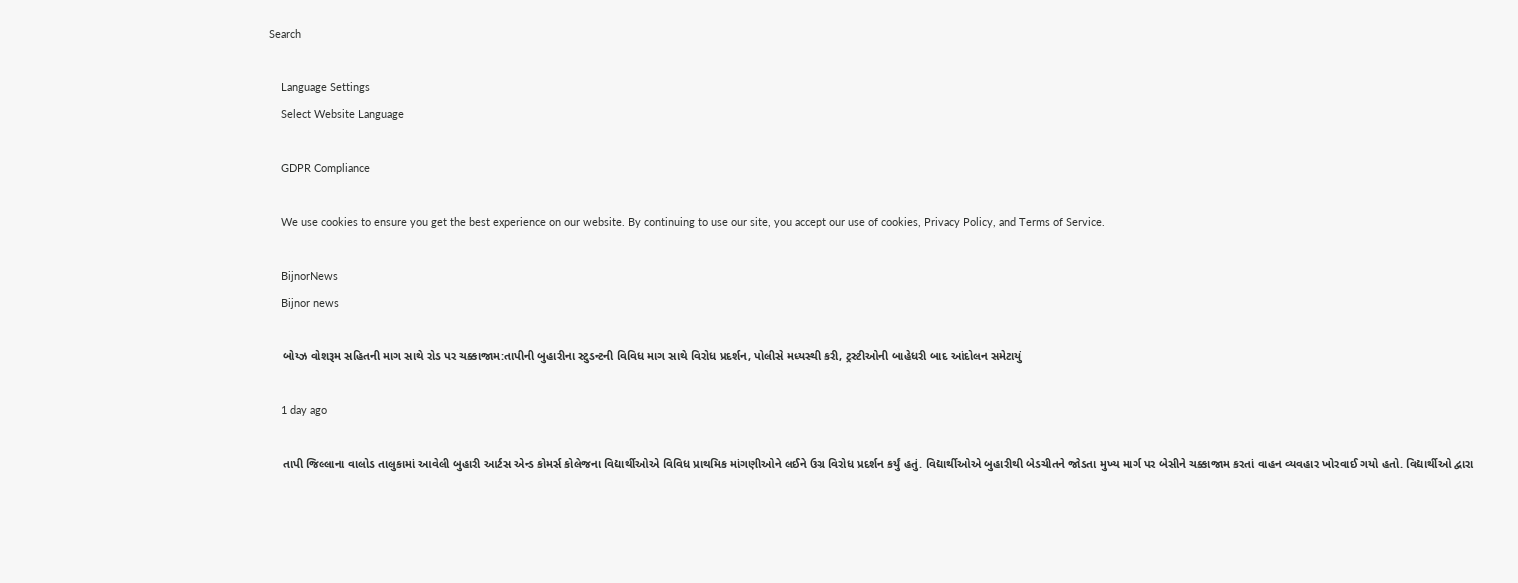Search

    Language Settings
    Select Website Language

    GDPR Compliance

    We use cookies to ensure you get the best experience on our website. By continuing to use our site, you accept our use of cookies, Privacy Policy, and Terms of Service.

    BijnorNews
    Bijnor news

    બોય્ઝ વોશરૂમ સહિતની માગ સાથે રોડ પર ચક્કાજામ:તાપીની બુહારીના સ્ટુડન્ટની વિવિધ માગ સાથે વિરોધ પ્રદર્શન, પોલીસે મધ્યસ્થી કરી, ટ્રસ્ટીઓની બાહેધરી બાદ આંદોલન સમેટાયું

    1 day ago

    તાપી જિલ્લાના વાલોડ તાલુકામાં આવેલી બુહારી આર્ટસ એન્ડ કોમર્સ કોલેજના વિદ્યાર્થીઓએ વિવિધ પ્રાથમિક માંગણીઓને લઈને ઉગ્ર વિરોધ પ્રદર્શન કર્યું હતું. વિદ્યાર્થીઓએ બુહારીથી બેડચીતને જોડતા મુખ્ય માર્ગ પર બેસીને ચક્કાજામ કરતાં વાહન વ્યવહાર ખોરવાઈ ગયો હતો. વિદ્યાર્થીઓ દ્વારા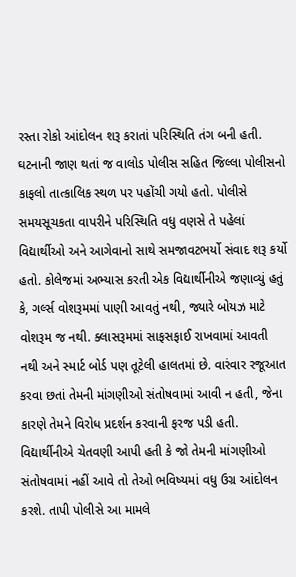રસ્તા રોકો આંદોલન શરૂ કરાતાં પરિસ્થિતિ તંગ બની હતી. ઘટનાની જાણ થતાં જ વાલોડ પોલીસ સહિત જિલ્લા પોલીસનો કાફલો તાત્કાલિક સ્થળ પર પહોંચી ગયો હતો. પોલીસે સમયસૂચકતા વાપરીને પરિસ્થિતિ વધુ વણસે તે પહેલાં વિદ્યાર્થીઓ અને આગેવાનો સાથે સમજાવટભર્યો સંવાદ શરૂ કર્યો હતો. કોલેજમાં અભ્યાસ કરતી એક વિદ્યાર્થીનીએ જણાવ્યું હતું કે, ગર્લ્સ વોશરૂમમાં પાણી આવતું નથી, જ્યારે બોયઝ માટે વોશરૂમ જ નથી. ક્લાસરૂમમાં સાફસફાઈ રાખવામાં આવતી નથી અને સ્માર્ટ બોર્ડ પણ તૂટેલી હાલતમાં છે. વારંવાર રજૂઆત કરવા છતાં તેમની માંગણીઓ સંતોષવામાં આવી ન હતી, જેના કારણે તેમને વિરોધ પ્રદર્શન કરવાની ફરજ પડી હતી. વિદ્યાર્થીનીએ ચેતવણી આપી હતી કે જો તેમની માંગણીઓ સંતોષવામાં નહીં આવે તો તેઓ ભવિષ્યમાં વધુ ઉગ્ર આંદોલન કરશે. તાપી પોલીસે આ મામલે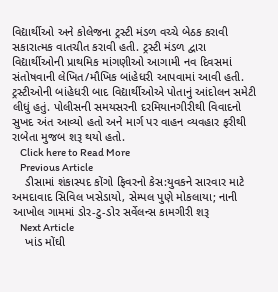વિદ્યાર્થીઓ અને કોલેજના ટ્રસ્ટી મંડળ વચ્ચે બેઠક કરાવી સકારાત્મક વાતચીત કરાવી હતી. ટ્રસ્ટી મંડળ દ્વારા વિદ્યાર્થીઓની પ્રાથમિક માંગણીઓ આગામી નવ દિવસમાં સંતોષવાની લેખિત/મૌખિક બાંહેધરી આપવામાં આવી હતી. ટ્રસ્ટીઓની બાંહેધરી બાદ વિદ્યાર્થીઓએ પોતાનું આંદોલન સમેટી લીધું હતું. પોલીસની સમયસરની દરમિયાનગીરીથી વિવાદનો સુખદ અંત આવ્યો હતો અને માર્ગ પર વાહન વ્યવહાર ફરીથી રાબેતા મુજબ શરૂ થયો હતો.
    Click here to Read More
    Previous Article
    ડીસામાં શંકાસ્પદ કોંગો ફિવરનો કેસ:યુવકને સારવાર માટે અમદાવાદ સિવિલ ખસેડાયો, સેમ્પલ પુણે મોકલાયા; નાની આખોલ ગામમાં ડોર-ટુ-ડોર સર્વેલન્સ કામગીરી શરૂ
    Next Article
    ખાંડ મોંઘી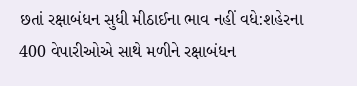છતાં રક્ષાબંધન સુધી મીઠાઈના ભાવ નહીં વધે:શહેરના 400 વેપારીઓએ સાથે મળીને રક્ષાબંધન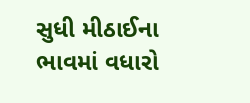સુધી મીઠાઈના ભાવમાં વધારો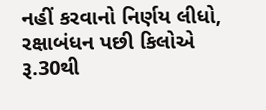નહીં કરવાનો નિર્ણય લીધો, રક્ષાબંધન પછી કિલોએ રૂ.30થી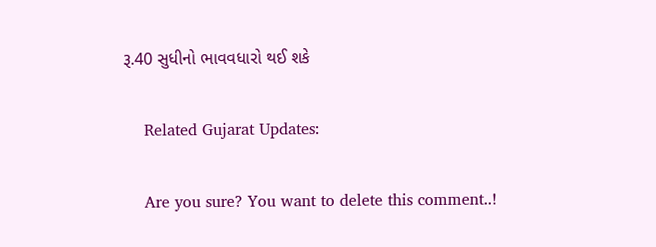રૂ.40 સુધીનો ભાવવધારો થઈ શકે

    Related Gujarat Updates:

    Are you sure? You want to delete this comment..!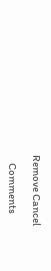Remove Cancel

    Comments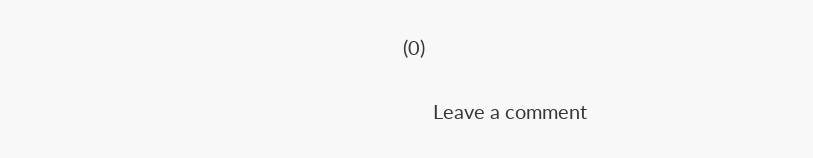(0)

      Leave a comment